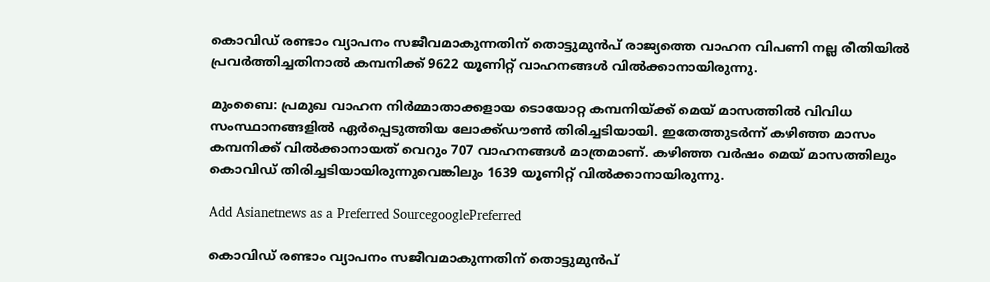കൊവിഡ് രണ്ടാം വ്യാപനം സജീവമാകുന്നതിന് തൊട്ടുമുൻപ് രാജ്യത്തെ വാഹന വിപണി നല്ല രീതിയിൽ പ്രവർത്തിച്ചതിനാൽ കമ്പനിക്ക് 9622 യൂണിറ്റ് വാഹനങ്ങൾ വിൽക്കാനായിരുന്നു.

മുംബൈ: പ്രമുഖ വാഹന നിർമ്മാതാക്കളായ ടൊയോറ്റ കമ്പനിയ്ക്ക് മെയ് മാസത്തിൽ വിവിധ സംസ്ഥാനങ്ങളിൽ ഏർപ്പെടുത്തിയ ലോക്ക്ഡൗൺ തിരിച്ചടിയായി. ഇതേത്തുടർന്ന് കഴിഞ്ഞ മാസം കമ്പനിക്ക് വിൽക്കാനായത് വെറും 707 വാഹനങ്ങൾ മാത്രമാണ്. കഴിഞ്ഞ വർഷം മെയ് മാസത്തിലും കൊവിഡ് തിരിച്ചടിയായിരുന്നുവെങ്കിലും 1639 യൂണിറ്റ് വിൽക്കാനായിരുന്നു.

Add Asianetnews as a Preferred SourcegooglePreferred

കൊവിഡ് രണ്ടാം വ്യാപനം സജീവമാകുന്നതിന് തൊട്ടുമുൻപ്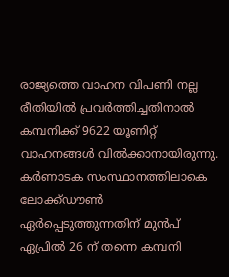രാജ്യത്തെ വാഹന വിപണി നല്ല രീതിയിൽ പ്രവർത്തിച്ചതിനാൽ കമ്പനിക്ക് 9622 യൂണിറ്റ് വാഹനങ്ങൾ വിൽക്കാനായിരുന്നു. കർണാടക സംസ്ഥാനത്തിലാകെ ലോക്ക്ഡൗൺ ഏർപ്പെടുത്തുന്നതിന് മുൻപ് ഏപ്രിൽ 26 ന് തന്നെ കമ്പനി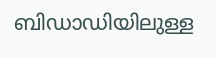ബിഡാഡിയിലുള്ള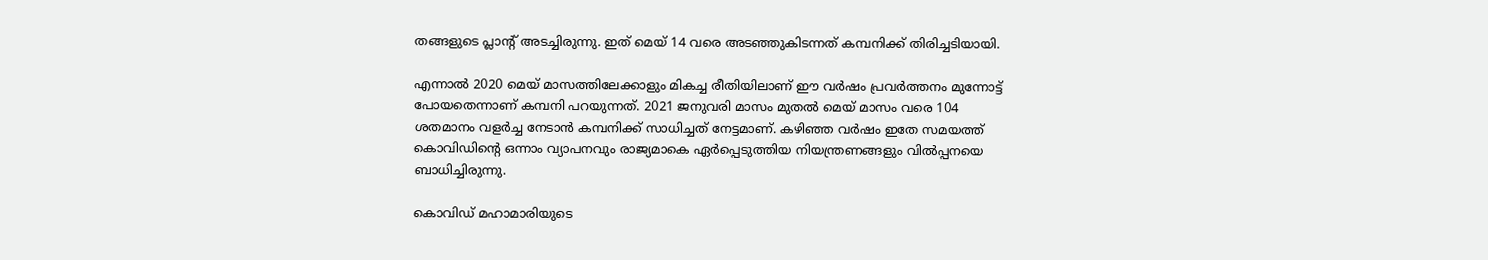തങ്ങളുടെ പ്ലാന്റ് അടച്ചിരുന്നു. ഇത് മെയ് 14 വരെ അടഞ്ഞുകിടന്നത് കമ്പനിക്ക് തിരിച്ചടിയായി.

എന്നാൽ 2020 മെയ് മാസത്തിലേക്കാളും മികച്ച രീതിയിലാണ് ഈ വർഷം പ്രവർത്തനം മുന്നോട്ട് പോയതെന്നാണ് കമ്പനി പറയുന്നത്. 2021 ജനുവരി മാസം മുതൽ മെയ് മാസം വരെ 104 ശതമാനം വളർച്ച നേടാൻ കമ്പനിക്ക് സാധിച്ചത് നേട്ടമാണ്. കഴിഞ്ഞ വർഷം ഇതേ സമയത്ത് കൊവിഡിന്റെ ഒന്നാം വ്യാപനവും രാജ്യമാകെ ഏർപ്പെടുത്തിയ നിയന്ത്രണങ്ങളും വിൽപ്പനയെ ബാധിച്ചിരുന്നു.

കൊവിഡ് മഹാമാരിയുടെ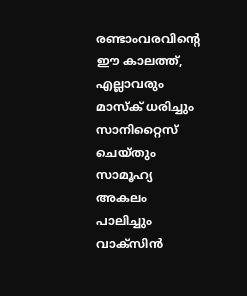രണ്ടാംവരവിന്റെ ഈ കാലത്ത്, എല്ലാവരും മാസ്‌ക് ധരിച്ചും സാനിറ്റൈസ് ചെയ്തും സാമൂഹ്യ അകലം പാലിച്ചും വാക്സിന്‍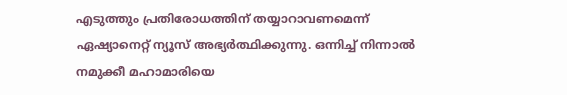എടുത്തും പ്രതിരോധത്തിന് തയ്യാറാവണമെന്ന് ഏഷ്യാനെറ്റ് ന്യൂസ് അഭ്യര്‍ത്ഥിക്കുന്നു. ഒന്നിച്ച് നിന്നാല്‍ നമുക്കീ മഹാമാരിയെ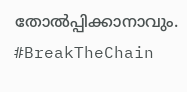തോല്‍പ്പിക്കാനാവും. #BreakTheChain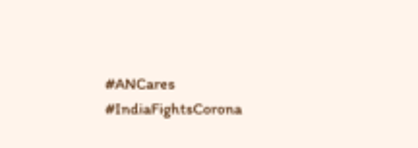#ANCares #IndiaFightsCorona